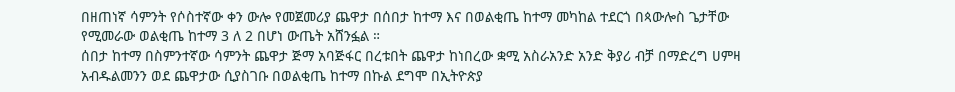በዘጠነኛ ሳምንት የሶስተኛው ቀን ውሎ የመጀመሪያ ጨዋታ በሰበታ ከተማ እና በወልቂጤ ከተማ መካከል ተደርጎ በጳውሎስ ጌታቸው የሚመራው ወልቂጤ ከተማ 3 ለ 2 በሆነ ውጤት አሸንፏል ።
ሰበታ ከተማ በስምንተኛው ሳምንት ጨዋታ ጅማ አባጅፋር በረቱበት ጨዋታ ከነበረው ቋሚ አስራአንድ አንድ ቅያሪ ብቻ በማድረግ ሀምዛ አብዱልመንን ወደ ጨዋታው ሲያስገቡ በወልቂጤ ከተማ በኩል ደግሞ በኢትዮጵያ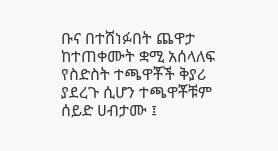ቡና በተሸነፉበት ጨዋታ ከተጠቀሙት ቋሚ አሰላለፍ የስድስት ተጫዋቾች ቅያሪ ያደረጉ ሲሆን ተጫዋቾቹም ሰይድ ሀብታሙ ፤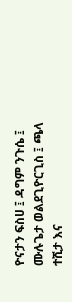ዮናታን ፍስሀ ፤ ዳግም ንጉሴ ፤ ሙሉጌታ ወልደጊዮርጊስ ፤ ጫላ ተሺታ እና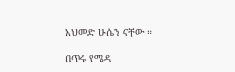አህመድ ሁሴን ናቸው ።

በጥሩ የሜዳ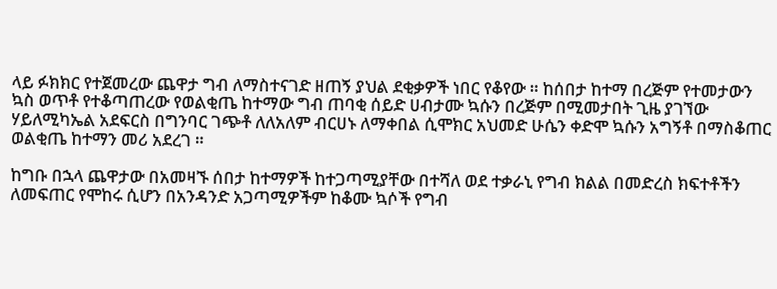ላይ ፉክክር የተጀመረው ጨዋታ ግብ ለማስተናገድ ዘጠኝ ያህል ደቂቃዎች ነበር የቆየው ። ከሰበታ ከተማ በረጅም የተመታውን ኳስ ወጥቶ የተቆጣጠረው የወልቂጤ ከተማው ግብ ጠባቂ ሰይድ ሀብታሙ ኳሱን በረጅም በሚመታበት ጊዜ ያገኘው ሃይለሚካኤል አደፍርስ በግንባር ገጭቶ ለለአለም ብርሀኑ ለማቀበል ሲሞክር አህመድ ሁሴን ቀድሞ ኳሱን አግኝቶ በማስቆጠር ወልቂጤ ከተማን መሪ አደረገ ።

ከግቡ በኋላ ጨዋታው በአመዛኙ ሰበታ ከተማዎች ከተጋጣሚያቸው በተሻለ ወደ ተቃራኒ የግብ ክልል በመድረስ ክፍተቶችን ለመፍጠር የሞከሩ ሲሆን በአንዳንድ አጋጣሚዎችም ከቆሙ ኳሶች የግብ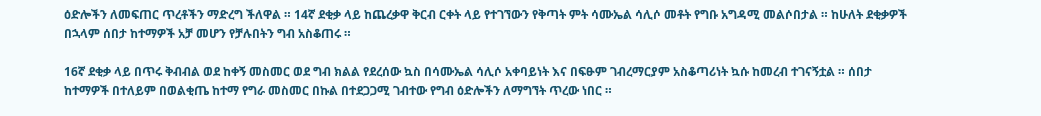ዕድሎችን ለመፍጠር ጥረቶችን ማድረግ ችለዋል ። 14ኛ ደቂቃ ላይ ከጨረቃዋ ቅርብ ርቀት ላይ የተገኘውን የቅጣት ምት ሳሙኤል ሳሊሶ መቶት የግቡ አግዳሚ መልሶበታል ። ከሁለት ደቂቃዎች በኋላም ሰበታ ከተማዎች አቻ መሆን የቻሉበትን ግብ አስቆጠሩ ።

16ኛ ደቂቃ ላይ በጥሩ ቅብብል ወደ ከቀኝ መስመር ወደ ግብ ክልል የደረሰው ኳስ በሳሙኤል ሳሊሶ አቀባይነት እና በፍፁም ገብረማርያም አስቆጣሪነት ኳሱ ከመረብ ተገናኝቷል ። ሰበታ ከተማዎች በተለይም በወልቂጤ ከተማ የግራ መስመር በኩል በተደጋጋሚ ገብተው የግብ ዕድሎችን ለማግኘት ጥረው ነበር ።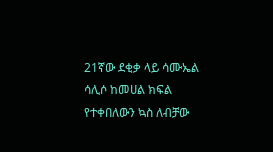21ኛው ደቂቃ ላይ ሳሙኤል ሳሊሶ ከመሀል ክፍል የተቀበለውን ኳስ ለብቻው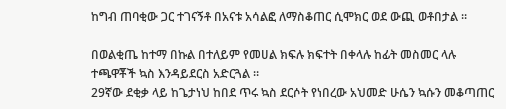ከግብ ጠባቂው ጋር ተገናኝቶ በአናቱ አሳልፎ ለማስቆጠር ሲሞክር ወደ ውጪ ወቶበታል ።

በወልቂጤ ከተማ በኩል በተለይም የመሀል ክፍሉ ክፍተት በቀላሉ ከፊት መስመር ላሉ ተጫዋቾች ኳስ እንዳይደርስ አድርጓል ።
29ኛው ደቂቃ ላይ ከጌታነህ ከበደ ጥሩ ኳስ ደርሶት የነበረው አህመድ ሁሴን ኳሱን መቆጣጠር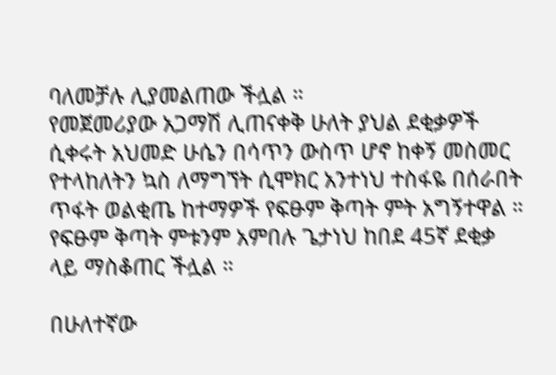ባለመቻሉ ሊያመልጠው ችሏል ።
የመጀመሪያው አጋማሽ ሊጠናቀቅ ሁለት ያህል ደቂቃዎች ሲቀሩት አህመድ ሁሴን በሳጥን ውስጥ ሆኖ ከቀኝ መስመር የተላከለትን ኳስ ለማግኘት ሲሞክር አንተነህ ተስፋዬ በሰራበት ጥፋት ወልቂጤ ከተማዎች የፍፁም ቅጣት ምት አግኝተዋል ። የፍፁም ቅጣት ምቱንም አምበሉ ጌታነህ ከበደ 45ኛ ደቂቃ ላይ ማስቆጠር ችሏል ።

በሁለተኛው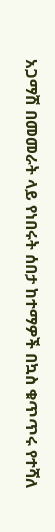አጋማሽ በመመራት ላይ የነበሩት ሰበታ ከተማዎች በኳስ ቁጥጥሩ የተሻለ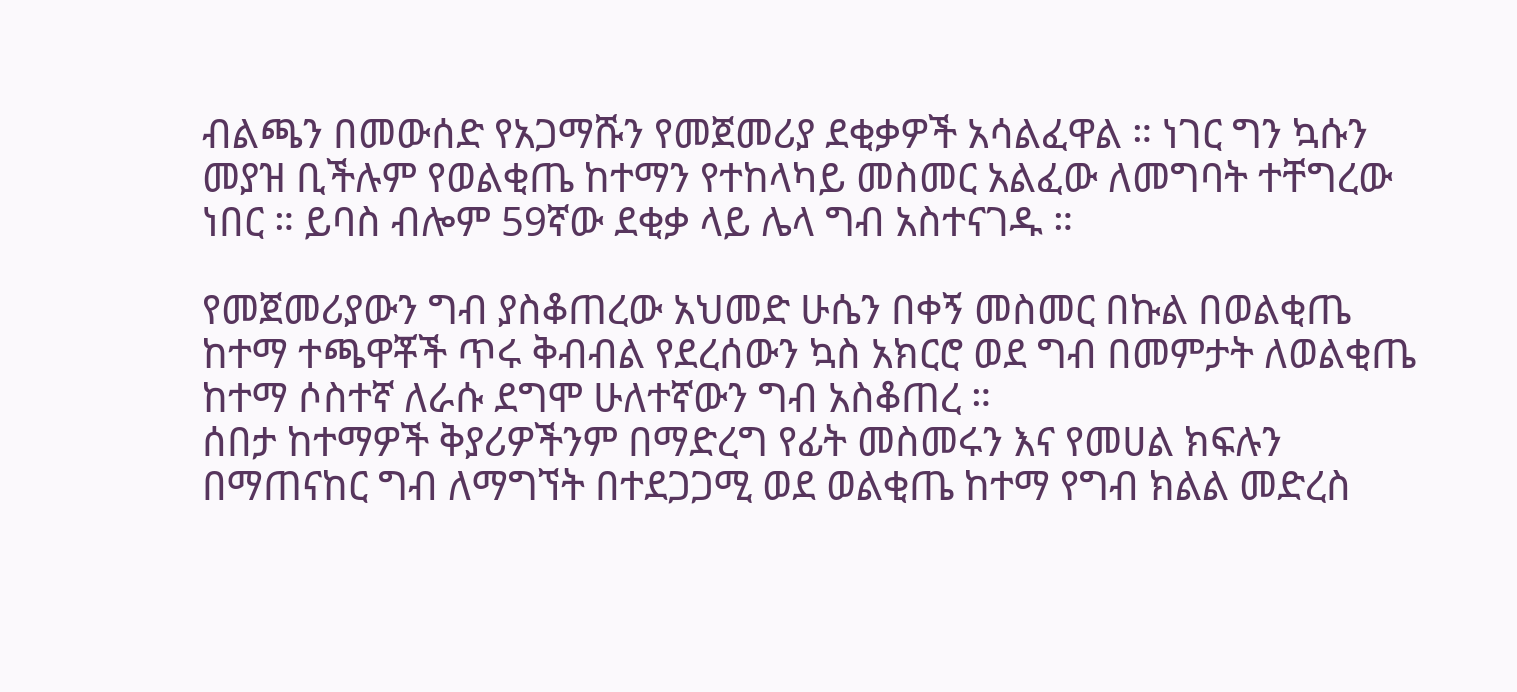ብልጫን በመውሰድ የአጋማሹን የመጀመሪያ ደቂቃዎች አሳልፈዋል ። ነገር ግን ኳሱን መያዝ ቢችሉም የወልቂጤ ከተማን የተከላካይ መስመር አልፈው ለመግባት ተቸግረው ነበር ። ይባስ ብሎም 59ኛው ደቂቃ ላይ ሌላ ግብ አስተናገዱ ።

የመጀመሪያውን ግብ ያስቆጠረው አህመድ ሁሴን በቀኝ መስመር በኩል በወልቂጤ ከተማ ተጫዋቾች ጥሩ ቅብብል የደረሰውን ኳስ አክርሮ ወደ ግብ በመምታት ለወልቂጤ ከተማ ሶስተኛ ለራሱ ደግሞ ሁለተኛውን ግብ አስቆጠረ ።
ሰበታ ከተማዎች ቅያሪዎችንም በማድረግ የፊት መስመሩን እና የመሀል ክፍሉን በማጠናከር ግብ ለማግኘት በተደጋጋሚ ወደ ወልቂጤ ከተማ የግብ ክልል መድረስ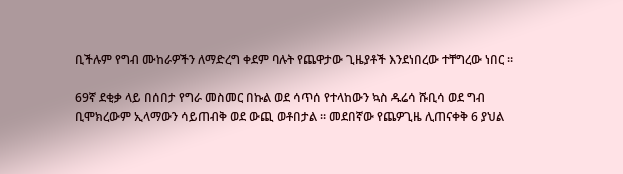ቢችሉም የግብ ሙከራዎችን ለማድረግ ቀደም ባሉት የጨዋታው ጊዜያቶች እንደነበረው ተቸግረው ነበር ።

69ኛ ደቂቃ ላይ በሰበታ የግራ መስመር በኩል ወደ ሳጥሰ የተላከውን ኳስ ዱሬሳ ሹቢሳ ወደ ግብ ቢሞክረውም ኢላማውን ሳይጠብቅ ወደ ውጪ ወቶበታል ። መደበኛው የጨዎጊዜ ሊጠናቀቅ 6 ያህል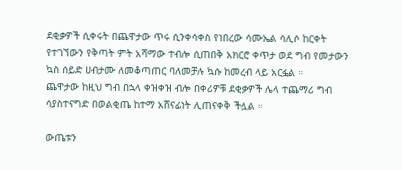ደቂቃዎች ሲቀሩት በጨዋታው ጥሩ ሲንቀሳቀስ የነበረው ሳሙኤል ሳሊሶ ከርቀት የተገኘውን የቅጣት ምት አሻማው ተብሎ ሲጠበቅ አክርሮ ቀጥታ ወደ ግብ የመታውን ኳስ ሰይድ ሀብታሙ ለመቆጣጠር ባለመቻሉ ኳሱ ከመረብ ላይ አርፏል ።
ጨዋታው ከዚህ ግብ በኋላ ቀዝቀዝ ብሎ በቀሪዎቹ ደቂቃዎች ሌላ ተጨማሪ ግብ ሳያስተናግድ በወልቂጤ ከተማ አሸናፊነት ሊጠናቀቅ ችሏል ።

ውጤቱን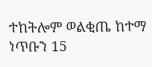ተከትሎም ወልቂጤ ከተማ ነጥቡን 15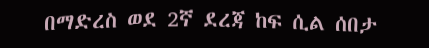በማድረስ ወደ 2ኛ ደረጃ ከፍ ሲል ሰበታ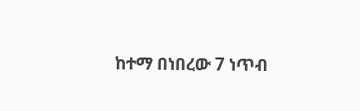ከተማ በነበረው 7 ነጥብ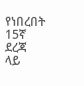የነበረበት 15ኛ ደረጃ ላይ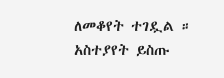ለመቆየት ተገዷል ።
አስተያየት ይስጡ